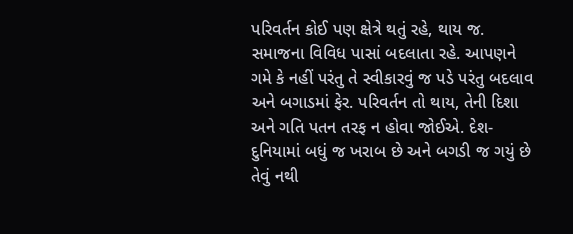પરિવર્તન કોઈ પણ ક્ષેત્રે થતું રહે, થાય જ. સમાજના વિવિધ પાસાં બદલાતા રહે. આપણને ગમે કે નહીં પરંતુ તે સ્વીકારવું જ પડે પરંતુ બદલાવ અને બગાડમાં ફેર. પરિવર્તન તો થાય, તેની દિશા અને ગતિ પતન તરફ ન હોવા જોઈએ. દેશ-દુનિયામાં બધું જ ખરાબ છે અને બગડી જ ગયું છે તેવું નથી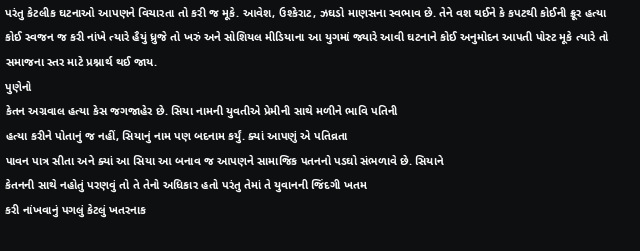પરંતુ કેટલીક ઘટનાઓ આપણને વિચારતા તો કરી જ મૂકે. આવેશ, ઉશ્કેરાટ, ઝઘડો માણસના સ્વભાવ છે. તેને વશ થઈને કે કપટથી કોઈની ક્રૂર હત્યા કોઈ સ્વજન જ કરી નાંખે ત્યારે હૈયું ધ્રુજે તો ખરું અને સોશિયલ મીડિયાના આ યુગમાં જ્યારે આવી ઘટનાને કોઈ અનુમોદન આપતી પોસ્ટ મૂકે ત્યારે તો સમાજના સ્તર માટે પ્રશ્નાર્થ થઈ જાય.
પુણેનો
કેતન અગ્રવાલ હત્યા કેસ જગજાહેર છે. સિયા નામની યુવતીએ પ્રેમીની સાથે મળીને ભાવિ પતિની
હત્યા કરીને પોતાનું જ નહીં, સિયાનું નામ પણ બદનામ કર્યું. ક્યાં આપણું એ પતિવ્રતા
પાવન પાત્ર સીતા અને ક્યાં આ સિયા આ બનાવ જ આપણને સામાજિક પતનનો પડઘો સંભળાવે છે. સિયાને
કેતનની સાથે નહોતું પરણવું તો તે તેનો અધિકાર હતો પરંતુ તેમાં તે યુવાનની જિંદગી ખતમ
કરી નાંખવાનું પગલું કેટલું ખતરનાક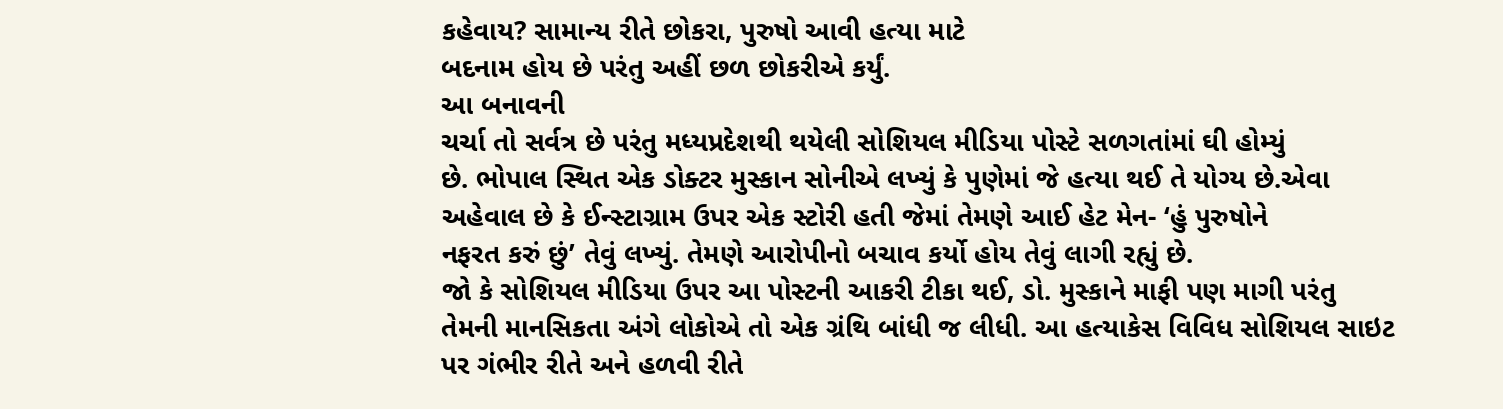કહેવાય? સામાન્ય રીતે છોકરા, પુરુષો આવી હત્યા માટે
બદનામ હોય છે પરંતુ અહીં છળ છોકરીએ કર્યું.
આ બનાવની
ચર્ચા તો સર્વત્ર છે પરંતુ મધ્યપ્રદેશથી થયેલી સોશિયલ મીડિયા પોસ્ટે સળગતાંમાં ઘી હોમ્યું
છે. ભોપાલ સ્થિત એક ડોક્ટર મુસ્કાન સોનીએ લખ્યું કે પુણેમાં જે હત્યા થઈ તે યોગ્ય છે.એવા
અહેવાલ છે કે ઈન્સ્ટાગ્રામ ઉપર એક સ્ટોરી હતી જેમાં તેમણે આઈ હેટ મેન- ‘હું પુરુષોને
નફરત કરું છું’ તેવું લખ્યું. તેમણે આરોપીનો બચાવ કર્યો હોય તેવું લાગી રહ્યું છે.
જો કે સોશિયલ મીડિયા ઉપર આ પોસ્ટની આકરી ટીકા થઈ, ડો. મુસ્કાને માફી પણ માગી પરંતુ
તેમની માનસિકતા અંગે લોકોએ તો એક ગ્રંથિ બાંધી જ લીધી. આ હત્યાકેસ વિવિધ સોશિયલ સાઇટ
પર ગંભીર રીતે અને હળવી રીતે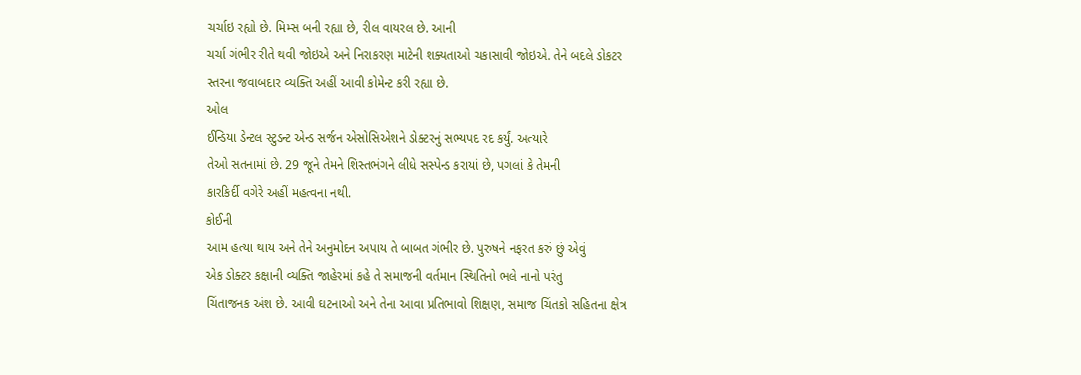ચર્ચાઇ રહ્યો છે. મિમ્સ બની રહ્યા છે, રીલ વાયરલ છે. આની
ચર્ચા ગંભીર રીતે થવી જોઇએ અને નિરાકરણ માટેની શક્યતાઓ ચકાસાવી જોઇએ. તેને બદલે ડોકટર
સ્તરના જવાબદાર વ્યક્તિ અહીં આવી કોમેન્ટ કરી રહ્યા છે.
ઓલ
ઈન્ડિયા ડેન્ટલ સ્ટુડન્ટ એન્ડ સર્જન એસોસિએશને ડોક્ટરનું સભ્યપદ રદ કર્યું. અત્યારે
તેઓ સતનામાં છે. 29 જૂને તેમને શિસ્તભંગને લીધે સસ્પેન્ડ કરાયાં છે, પગલાં કે તેમની
કારકિર્દી વગેરે અહીં મહત્વના નથી.
કોઈની
આમ હત્યા થાય અને તેને અનુમોદન અપાય તે બાબત ગંભીર છે. પુરુષને નફરત કરું છું એવું
એક ડોક્ટર કક્ષાની વ્યક્તિ જાહેરમાં કહે તે સમાજની વર્તમાન સ્થિતિનો ભલે નાનો પરંતુ
ચિંતાજનક અંશ છે. આવી ઘટનાઓ અને તેના આવા પ્રતિભાવો શિક્ષણ, સમાજ ચિંતકો સહિતના ક્ષેત્ર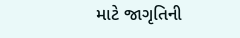માટે જાગૃતિની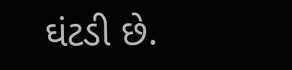ઘંટડી છે.